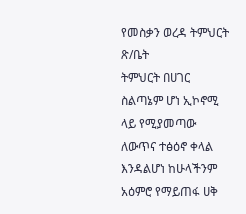የመስቃን ወረዳ ትምህርት ጽ/ቤት
ትምህርት በሀገር ስልጣኔም ሆነ ኢኮኖሚ ላይ የሚያመጣው ለውጥና ተፅዕኖ ቀላል እንዳልሆነ ከሁላችንም አዕምሮ የማይጠፋ ሀቅ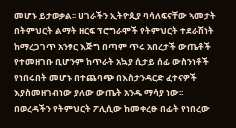መሆኑ ይታወቃል፡፡ ሀገራችን ኢትዮጲያ ባሳለፍናቸው ኣመታት በትምህርት ልማት ዘርፍ ፕሮግራሞች የትምህርት ተደራሽነት ከማረጋገጥ አንፃር እጅግ በጣም ጥሩ አበረታች ውጤቶች የተመዘገቡ ቢሆንም ከጥራት አኳያ ሲታይ ሰፊ ውስንነቶች የነበሩበት መሆኑ በተጨባጭ በእስታንዳርድ ፈተናዎች እያስመዘገብነው ያለው ውጤት አንዱ ማሳያ ነው፡፡
በወረዳችን የትምህርት ፖሊሲው ከመቀረፁ በፊት የነበረው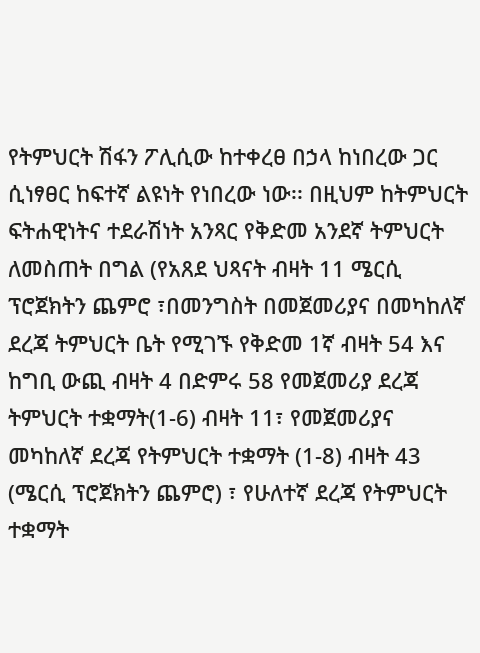የትምህርት ሽፋን ፖሊሲው ከተቀረፀ በኃላ ከነበረው ጋር ሲነፃፀር ከፍተኛ ልዩነት የነበረው ነው፡፡ በዚህም ከትምህርት ፍትሐዊነትና ተደራሽነት አንጻር የቅድመ አንደኛ ትምህርት ለመስጠት በግል (የአጸደ ህጻናት ብዛት 11 ሜርሲ ፕሮጀክትን ጨምሮ ፣በመንግስት በመጀመሪያና በመካከለኛ ደረጃ ትምህርት ቤት የሚገኙ የቅድመ 1ኛ ብዛት 54 እና ከግቢ ውጪ ብዛት 4 በድምሩ 58 የመጀመሪያ ደረጃ ትምህርት ተቋማት(1-6) ብዛት 11፣ የመጀመሪያና መካከለኛ ደረጃ የትምህርት ተቋማት (1-8) ብዛት 43 (ሜርሲ ፕሮጀክትን ጨምሮ) ፣ የሁለተኛ ደረጃ የትምህርት ተቋማት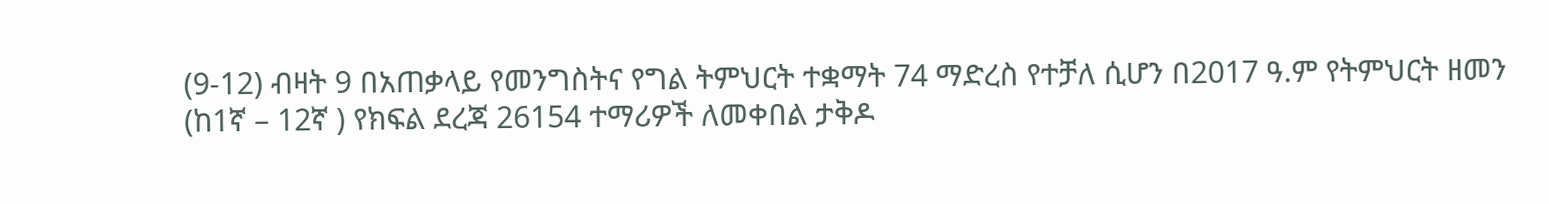(9-12) ብዛት 9 በአጠቃላይ የመንግስትና የግል ትምህርት ተቋማት 74 ማድረስ የተቻለ ሲሆን በ2017 ዓ.ም የትምህርት ዘመን (ከ1ኛ – 12ኛ ) የክፍል ደረጃ 26154 ተማሪዎች ለመቀበል ታቅዶ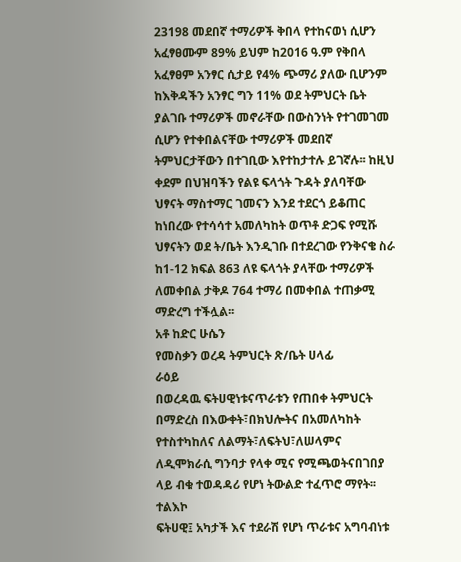23198 መደበኛ ተማሪዎች ቅበላ የተከናወነ ሲሆን አፈፃፀሙም 89% ይህም ከ2016 ዓ.ም የቅበላ አፈፃፀም አንፃር ሲታይ የ4% ጭማሪ ያለው ቢሆንም ከእቅዳችን አንፃር ግን 11% ወደ ትምህርት ቤት ያልገቡ ተማሪዎች መኖራቸው በውስንነት የተገመገመ ሲሆን የተቀበልናቸው ተማሪዎች መደበኛ ትምህርታቸውን በተገቢው እየተከታተሉ ይገኛሉ፡፡ ከዚህ ቀደም በህዝባችን የልዩ ፍላጎት ጉዳት ያለባቸው ህፃናት ማስተማር ገመናን እንደ ተደርጎ ይቆጠር ከነበረው የተሳሳተ አመለካከት ወጥቶ ድጋፍ የሚሹ ህፃናትን ወደ ት/ቤት እንዲገቡ በተደረገው የንቅናቄ ስራ ከ1-12 ክፍል 863 ለዩ ፍላጎት ያላቸው ተማሪዎች ለመቀበል ታቅዶ 764 ተማሪ በመቀበል ተጠቃሚ ማድረግ ተችሏል፡፡
አቶ ከድር ሁሴን
የመስቃን ወረዳ ትምህርት ጽ/ቤት ሀላፊ
ራዕይ
በወረዳዉ ፍትሀዊነቱናጥራቱን የጠበቀ ትምህርት በማድረስ በእውቀት፣በክህሎትና በአመለካከት የተስተካከለና ለልማት፣ለፍትህ፣ለሠላምና ለዲሞክራሲ ግንባታ የላቀ ሚና የሚጫወትናበገበያ ላይ ብቁ ተወዳዳሪ የሆነ ትውልድ ተፈጥሮ ማየት፡፡
ተልእኮ
ፍትሀዊ፤ አካታች እና ተደራሽ የሆነ ጥራቱና አግባብነቱ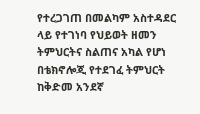የተረጋገጠ በመልካም አስተዳደር ላይ የተገነባ የህይወት ዘመን ትምህርትና ስልጠና አካል የሆነ በቴክኖሎጂ የተደገፈ ትምህርት ከቅድመ አንደኛ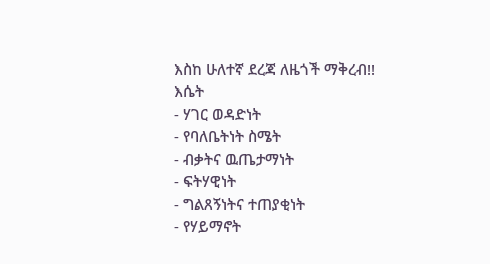እስከ ሁለተኛ ደረጃ ለዜጎች ማቅረብ!!
እሴት
- ሃገር ወዳድነት
- የባለቤትነት ስሜት
- ብቃትና ዉጤታማነት
- ፍትሃዊነት
- ግልጸኝነትና ተጠያቂነት
- የሃይማኖት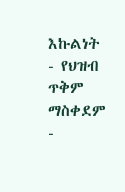እኩልነት
- የህዝብ ጥቅም ማስቀደም
-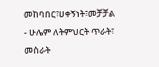መከባበር፣ሀቀኝነት፣መቻቻል
- ሁሌም ለትምህርት ጥራት፣ መስራት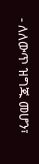- ለለውጥ ዝግጁ መሆን፣